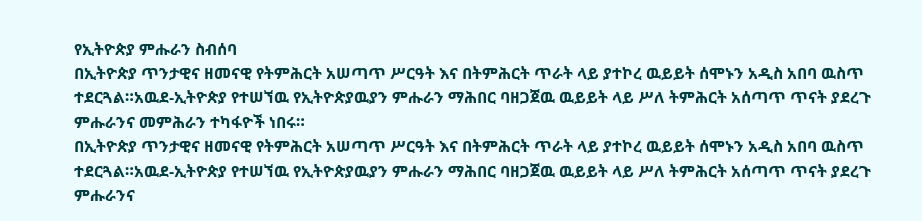የኢትዮጵያ ምሑራን ስብሰባ
በኢትዮጵያ ጥንታዊና ዘመናዊ የትምሕርት አሠጣጥ ሥርዓት እና በትምሕርት ጥራት ላይ ያተኮረ ዉይይት ሰሞኑን አዲስ አበባ ዉስጥ ተደርጓል።አዉደ-ኢትዮጵያ የተሠኘዉ የኢትዮጵያዉያን ምሑራን ማሕበር ባዘጋጀዉ ዉይይት ላይ ሥለ ትምሕርት አሰጣጥ ጥናት ያደረጉ ምሑራንና መምሕራን ተካፋዮች ነበሩ።
በኢትዮጵያ ጥንታዊና ዘመናዊ የትምሕርት አሠጣጥ ሥርዓት እና በትምሕርት ጥራት ላይ ያተኮረ ዉይይት ሰሞኑን አዲስ አበባ ዉስጥ ተደርጓል።አዉደ-ኢትዮጵያ የተሠኘዉ የኢትዮጵያዉያን ምሑራን ማሕበር ባዘጋጀዉ ዉይይት ላይ ሥለ ትምሕርት አሰጣጥ ጥናት ያደረጉ ምሑራንና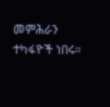መምሕራን ተካፋዮች ነበሩ።